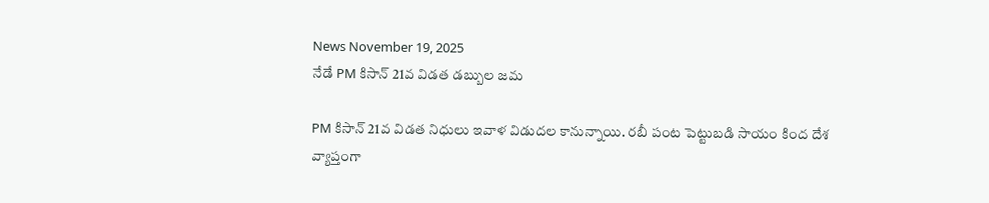News November 19, 2025
నేడే PM కిసాన్ 21వ విడత డబ్బుల జమ

PM కిసాన్ 21వ విడత నిధులు ఇవాళ విడుదల కానున్నాయి. రబీ పంట పెట్టుబడి సాయం కింద దేశ వ్యాప్తంగా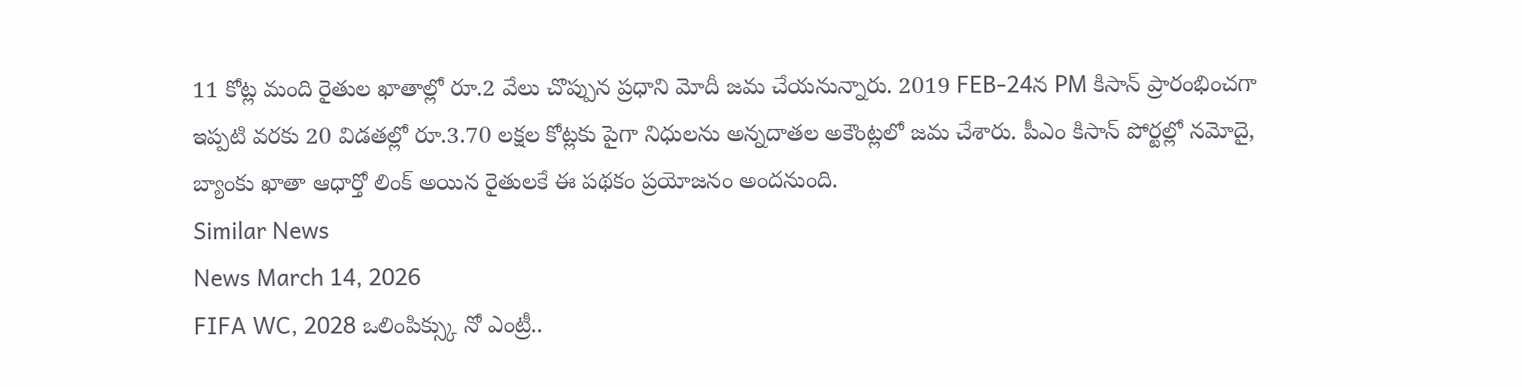11 కోట్ల మంది రైతుల ఖాతాల్లో రూ.2 వేలు చొప్పున ప్రధాని మోదీ జమ చేయనున్నారు. 2019 FEB-24న PM కిసాన్ ప్రారంభించగా ఇప్పటి వరకు 20 విడతల్లో రూ.3.70 లక్షల కోట్లకు పైగా నిధులను అన్నదాతల అకౌంట్లలో జమ చేశారు. పీఎం కిసాన్ పోర్టల్లో నమోదై, బ్యాంకు ఖాతా ఆధార్తో లింక్ అయిన రైతులకే ఈ పథకం ప్రయోజనం అందనుంది.
Similar News
News March 14, 2026
FIFA WC, 2028 ఒలింపిక్స్కు నో ఎంట్రీ..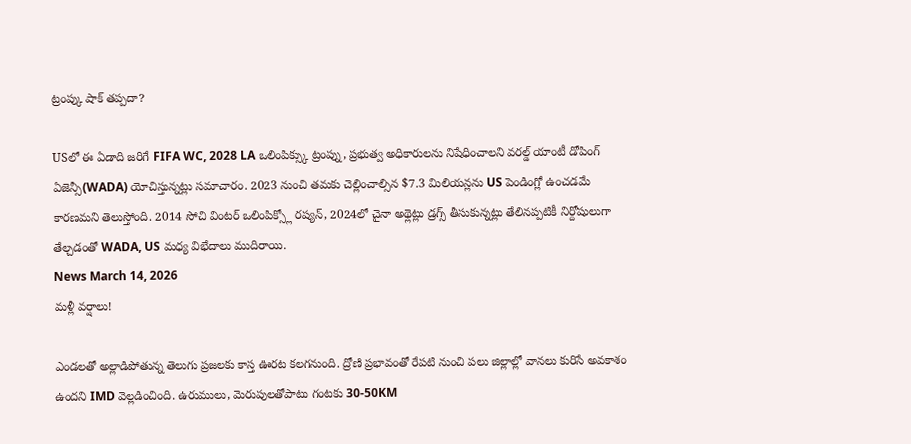ట్రంప్కు షాక్ తప్పదా?

USలో ఈ ఏడాది జరిగే FIFA WC, 2028 LA ఒలింపిక్స్కు ట్రంప్ను, ప్రభుత్వ అధికారులను నిషేధించాలని వరల్డ్ యాంటీ డోపింగ్ ఏజెన్సీ(WADA) యోచిస్తున్నట్లు సమాచారం. 2023 నుంచి తమకు చెల్లించాల్సిన $7.3 మిలియన్లను US పెండింగ్లో ఉంచడమే కారణమని తెలుస్తోంది. 2014 సోచి వింటర్ ఒలింపిక్స్లో రష్యన్, 2024లో చైనా అథ్లెట్లు డ్రగ్స్ తీసుకున్నట్లు తేలినప్పటికీ నిర్దోషులుగా తేల్చడంతో WADA, US మధ్య విభేదాలు ముదిరాయి.
News March 14, 2026
మళ్లీ వర్షాలు!

ఎండలతో అల్లాడిపోతున్న తెలుగు ప్రజలకు కాస్త ఊరట కలగనుంది. ద్రోణి ప్రభావంతో రేపటి నుంచి పలు జిల్లాల్లో వానలు కురిసే అవకాశం ఉందని IMD వెల్లడించింది. ఉరుములు, మెరుపులతోపాటు గంటకు 30-50KM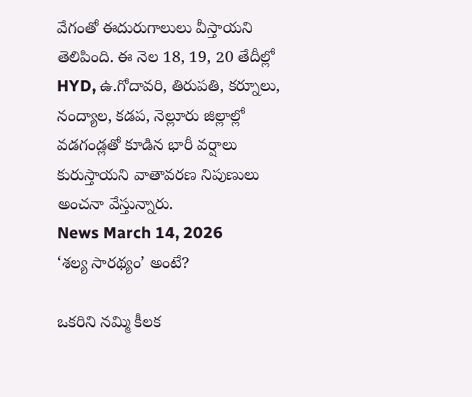వేగంతో ఈదురుగాలులు వీస్తాయని తెలిపింది. ఈ నెల 18, 19, 20 తేదీల్లో HYD, ఉ.గోదావరి, తిరుపతి, కర్నూలు, నంద్యాల, కడప, నెల్లూరు జిల్లాల్లో వడగండ్లతో కూడిన భారీ వర్షాలు కురుస్తాయని వాతావరణ నిపుణులు అంచనా వేస్తున్నారు.
News March 14, 2026
‘శల్య సారథ్యం’ అంటే?

ఒకరిని నమ్మి కీలక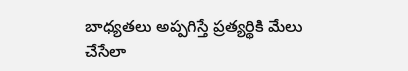బాధ్యతలు అప్పగిస్తే ప్రత్యర్థికి మేలు చేసేలా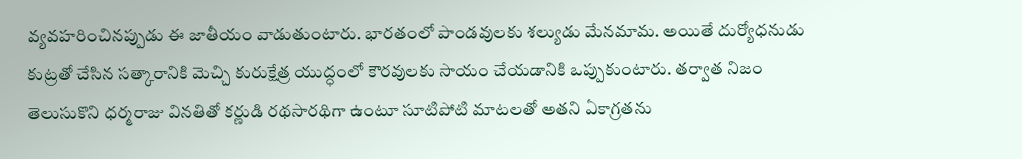వ్యవహరించినప్పుడు ఈ జాతీయం వాడుతుంటారు. భారతంలో పాండవులకు శల్యుడు మేనమామ. అయితే దుర్యోధనుడు కుట్రతో చేసిన సత్కారానికి మెచ్చి కురుక్షేత్ర యుద్ధంలో కౌరవులకు సాయం చేయడానికి ఒప్పుకుంటారు. తర్వాత నిజం తెలుసుకొని ధర్మరాజు వినతితో కర్ణుడి రథసారథిగా ఉంటూ సూటిపోటి మాటలతో అతని ఏకాగ్రతను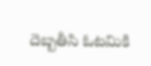దెబ్బతీసి ఓటమికి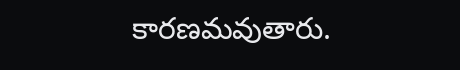కారణమవుతారు.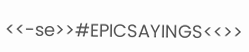<<-se>>#EPICSAYINGS<<>>